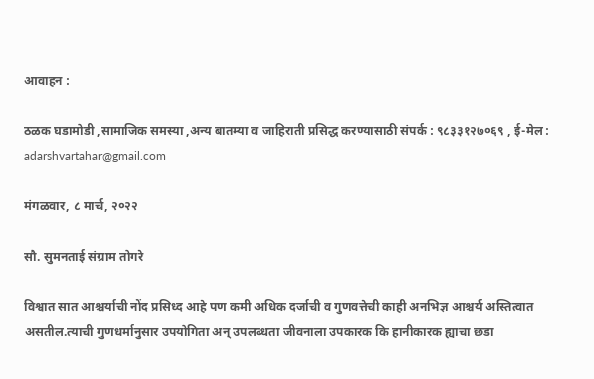आवाहन :

ठळक घडामोडी ,सामाजिक समस्या ,अन्य बातम्या व जाहिराती प्रसिद्ध करण्यासाठी संपर्क : ९८३३१२७०६९ , ई-मेल : adarshvartahar@gmail.com

मंगळवार, ८ मार्च, २०२२

सौ. सुमनताई संग्राम तोगरे

विश्वात सात आश्चर्याची नोंद प्रसिध्द आहे पण कमी अधिक दर्जाची व गुणवत्तेची काही अनभिज्ञ आश्चर्य अस्तित्वात असतील.त्याची गुणधर्मानुसार उपयोगिता अन् उपलब्धता जीवनाला उपकारक कि हानीकारक ह्याचा छडा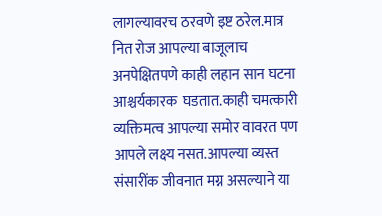लागल्यावरच ठरवणे इष्ट ठरेल.मात्र नित रोज आपल्या बाजूलाच अनपेक्षितपणे काही लहान सान घटना आश्चर्यकारक  घडतात.काही चमत्कारी व्यक्तिमत्व आपल्या समोर वावरत पण आपले लक्ष्य नसत.आपल्या व्यस्त संसारींक जीवनात मग्न असल्याने या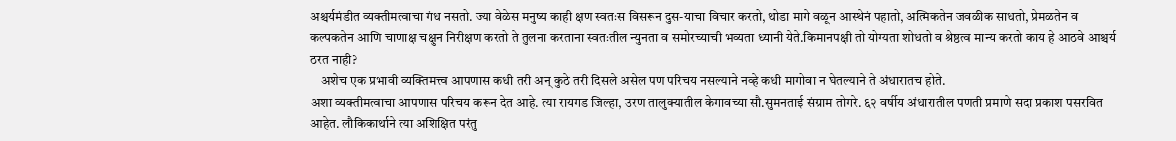अश्चर्यमंडीत व्यक्तीमत्वाचा गंध नसतो. ज्या वेळेस मनुष्य काही क्षण स्वतःस विसरून दुस-याचा विचार करतो, थोडा मागे वळून आस्थेनं पहातो, अत्मिकतेन जवळीक साधतो, प्रेमळतेन व कल्पकतेन आणि चाणाक्ष चक्षुन निरीक्षण करतो ते तुलना करताना स्वतःतील न्युनता व समोरच्याची भव्यता ध्यानी येते.किमानपक्षी तो योग्यता शोधतो व श्रेष्ठत्व मान्य करतो काय हे आठवे आश्चर्य ठरत नाही?
    अशेच एक प्रभावी व्यक्तिमत्त्व आपणास कधी तरी अन् कुठे तरी दिसले असेल पण परिचय नसल्याने नव्हे कधी मागोवा न घेतल्याने ते अंधारातच होते.
अशा व्यक्तीमत्वाचा आपणास परिचय करून देत आहे. त्या रायगड जिल्हा, उरण तालुक्यातील केगावच्या सौ.सुमनताई संग्राम तोगरे. ६२ वर्षीय अंधारातील पणती प्रमाणे सदा प्रकाश पसरवित आहेत. लौकिकार्थाने त्या अशिक्षित परंतु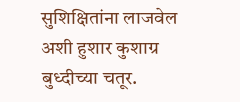सुशिक्षितांना लाजवेल अशी हुशार कुशाग्र बुध्दीच्या चतूर.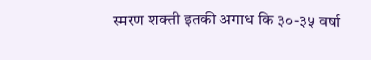स्मरण शक्ती इतकी अगाध कि ३०-३५ वर्षा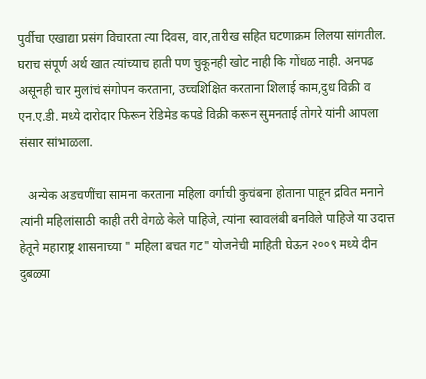पुर्वीचा एखाद्या प्रसंग विचारता त्या दिवस, वार,तारीख सहित घटणाक्रम लिलया सांगतील.
घराच संपूर्ण अर्थ खात त्यांच्याच हाती पण चुकूनही खोट नाही कि गोंधळ नाही. अनपढ असूनही चार मुलांचं संगोपन करताना, उच्चशिक्षित करताना शिलाई काम,दुध विक्री व एन.ए.डी. मध्ये दारोदार फिरून रेडिमेड कपडे विक्री करून सुमनताई तोगरे यांनी आपला संसार सांभाळला.

   अन्येक अडचणींचा सामना करताना महिला वर्गाची कुचंबना होताना पाहून द्रवित मनाने त्यांनी महिलांसाठी काही तरी वेगळे केले पाहिजे, त्यांना स्वावलंबी बनविले पाहिजे या उदात्त हेतूने महाराष्ट्र शासनाच्या " महिला बचत गट" योजनेची माहिती घेऊन २००९ मध्ये दीन दुबळ्या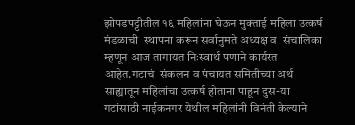झोपडपट्टीतील १६ महिलांना घेऊन मुक्ताई महिला उत्कर्ष मंडळाची  स्थापना करून सर्वानुमते अध्यक्ष व  संचालिका म्हणून आज तागायत निःस्वार्थ पणाने कार्यरत आहेत.गटाचं  संकलन व पंचायत समितीच्या अर्थ साह्यातून महिलांचा उत्कर्ष होताना पाहून दुस-या गटांसाठी नाईकनगर येथील महिलांनी विनंती केल्याने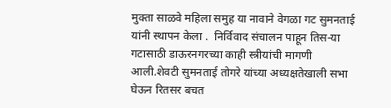मुक्ता साळवे महिला समुह या नावाने वेगळा गट सुमनताई यांनी स्थापन केला .  निर्विवाद संचालन पाहून तिस-या गटासाठी डाऊरनगरच्या काही स्त्रीयांची मागणी आली.शेवटी सुमनताई तोगरे यांच्या अध्यक्षतेखाली सभा घेऊन रितसर बचत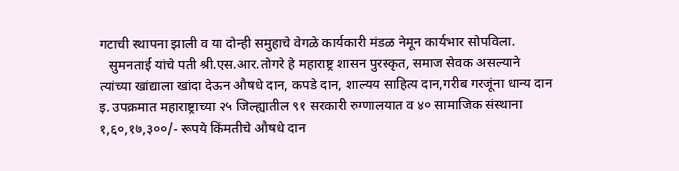गटाची स्थापना झाली व या दोन्ही समुहाचे वेगळे कार्यकारी मंडळ नेमून कार्यभार सोपविला.
   सुमनताई यांचे पती श्री.एस.आर.तोगरे हे महाराष्ट्र शासन पुरस्कृत, समाज सेवक असल्याने त्यांच्या खांद्याला खांदा देऊन औषधे दान, कपडे दान, शाल्यय साहित्य दान,गरीब गरजूंना धान्य दान इ. उपक्रमात महाराष्ट्राच्या २५ जिल्ह्यातील ९१ सरकारी रुग्णालयात व ४० सामाजिक संस्थाना १,६०,१७,३००/- रूपये किंमतीचे औषधे दान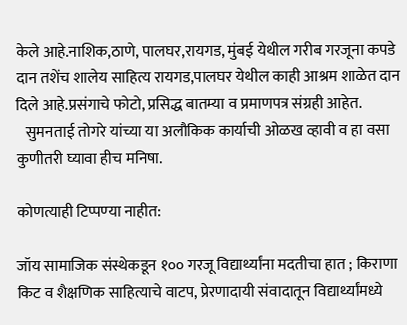केले आहे.नाशिक,ठाणे, पालघर,रायगड, मुंबई येथील गरीब गरजूना कपडे दान तशेंच शालेय साहित्य रायगड,पालघर येथील काही आश्रम शाळेत दान दिले आहे.प्रसंगाचे फोटो, प्रसिद्ध बातम्या व प्रमाणपत्र संग्रही आहेत.
   सुमनताई तोगरे यांच्या या अलौकिक कार्याची ओळख व्हावी व हा वसा कुणीतरी घ्यावा हीच मनिषा.

कोणत्याही टिप्पण्‍या नाहीत:

जॉय सामाजिक संस्थेकडून १०० गरजू विद्यार्थ्यांना मदतीचा हात ; किराणा किट व शैक्षणिक साहित्याचे वाटप, प्रेरणादायी संवादातून विद्यार्थ्यांमध्ये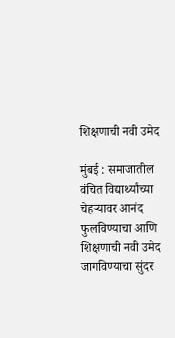शिक्षणाची नवी उमेद

मुंबई : समाजातील वंचित विद्यार्थ्यांच्या चेहऱ्यावर आनंद फुलविण्याचा आणि शिक्षणाची नवी उमेद जागविण्याचा सुंदर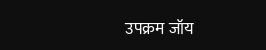उपक्रम जॉय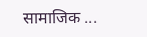सामाजिक ...